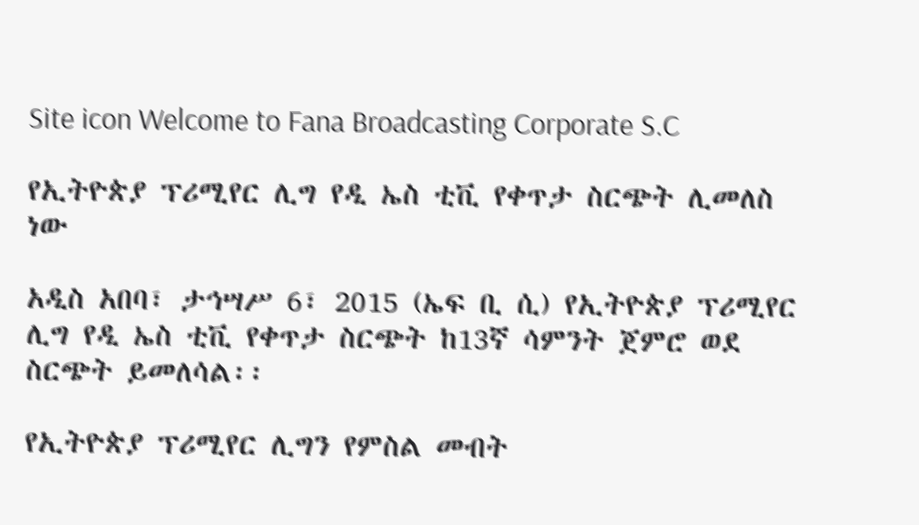Site icon Welcome to Fana Broadcasting Corporate S.C

የኢትዮጵያ ፕሪሚየር ሊግ የዲ ኤስ ቲቪ የቀጥታ ስርጭት ሊመለስ ነው

አዲስ አበባ፣ ታኅሣሥ 6፣ 2015 (ኤፍ ቢ ሲ) የኢትዮጵያ ፕሪሚየር ሊግ የዲ ኤስ ቲቪ የቀጥታ ስርጭት ከ13ኛ ሳምንት ጀምሮ ወደ ስርጭት ይመለሳል፡፡

የኢትዮጵያ ፕሪሚየር ሊግን የምስል መብት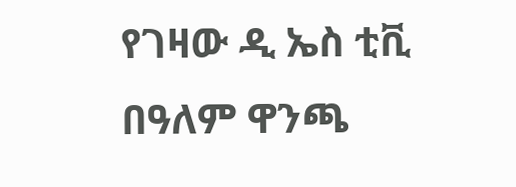የገዛው ዲ ኤስ ቲቪ በዓለም ዋንጫ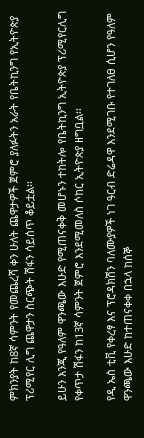ምክንያት ከ8ኛ ሳምንት የመጨረሻ ቀን ሁለት ጨዋታዎች ጀምሮ ያለፉትን አራት የቤትኪንግ የኢትዮጵያ ፕሪሚየር ሊግ ጨዋታን ስርጭት ሽፋን ሳይሰጥ ቆይቷል፡፡

ይሁን እንጂ የዓለም ዋንጫው እሁድ የሚጠናቀቅ መሆኑን ተከትሎ የቤትኪንግ ኢትዮጵያ ፕሪሚየርሊግ የቀጥታ ሽፋን ከ13ኛ ሳምንት ጀምሮ እንደሚመለስ ሶከር ኢትዮጵያ ዘግቧል፡፡

የዲ ኤስ ቲቪ የቀረፃ እና ፕሮዳክሽን ባለሙያዎች ነገ ዓርብ ድሬዳዋ እንደሚገቡ የተገለፀ ሲሆን የዓለም ዋንጫው እሁድ ከተጠናቀቀ በኋላ ከሰኞ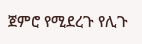ጀምሮ የሚደረጉ የሊጉ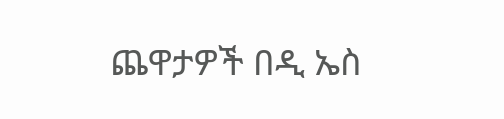ጨዋታዎች በዲ ኤስ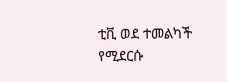ቲቪ ወደ ተመልካች የሚደርሱ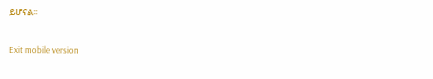ይሆናል፡፡

Exit mobile version